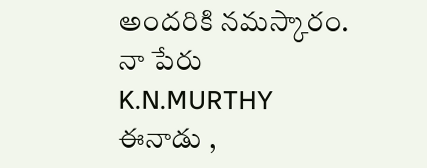అందరికి నమస్కారం. నా పేరు K.N.MURTHY
ఈనాడు ,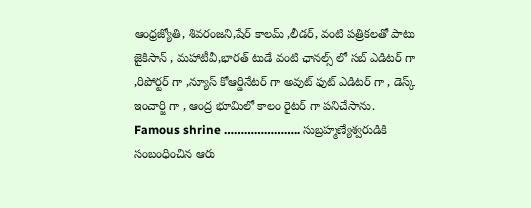ఆంధ్రజ్యోతి, శివరంజని,షేర్ కాలమ్ ,లీడర్, వంటి పత్రికలతో పాటు జైకిసాన్ , మహాటీవీ,భారత్ టుడే వంటి ఛానల్స్ లో సబ్ ఎడిటర్ గా ,రిపోర్టర్ గా ,న్యూస్ కోఆర్డినేటర్ గా అవుట్ ఫుట్ ఎడిటర్ గా , డెస్క్ ఇంచార్జి గా , ఆంద్ర భూమిలో కాలం రైటర్ గా పనిచేసాను.
Famous shrine ………………….. సుబ్రహ్మణ్యేశ్వరుడికి సంబంధించిన ఆరు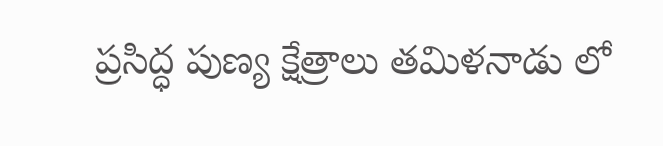ప్రసిద్ధ పుణ్య క్షేత్రాలు తమిళనాడు లో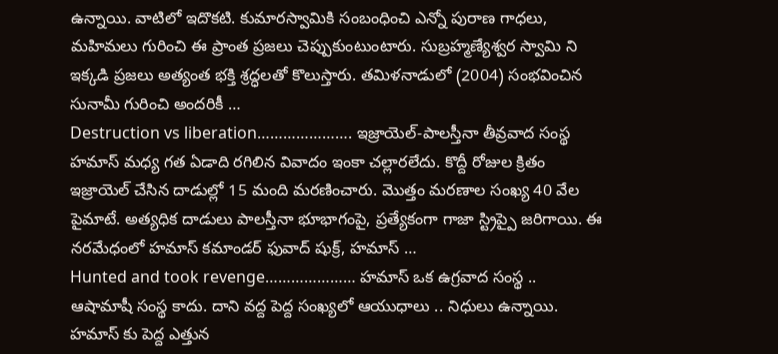ఉన్నాయి. వాటిలో ఇదొకటి. కుమారస్వామికి సంబంధించి ఎన్నో పురాణ గాధలు, మహిమలు గురించి ఈ ప్రాంత ప్రజలు చెప్పుకుంటుంటారు. సుబ్రహ్మణ్యేశ్వర స్వామి ని ఇక్కడి ప్రజలు అత్యంత భక్తి శ్రద్ధలతో కొలుస్తారు. తమిళనాడులో (2004) సంభవించిన సునామీ గురించి అందరికీ …
Destruction vs liberation…………………. ఇజ్రాయెల్-పాలస్తీనా తీవ్రవాద సంస్థ హమాస్ మధ్య గత ఏడాది రగిలిన వివాదం ఇంకా చల్లారలేదు. కొద్దీ రోజుల క్రితం ఇజ్రాయెల్ చేసిన దాడుల్లో 15 మంది మరణించారు. మొత్తం మరణాల సంఖ్య 40 వేల పైమాటే. అత్యధిక దాడులు పాలస్తీనా భూభాగంపై, ప్రత్యేకంగా గాజా స్ట్రిప్పై జరిగాయి. ఈ నరమేధంలో హమాస్ కమాండర్ ఫువాద్ షుక్ర్, హమాస్ …
Hunted and took revenge………………… హమాస్ ఒక ఉగ్రవాద సంస్థ .. ఆషామాషీ సంస్థ కాదు. దాని వద్ద పెద్ద సంఖ్యలో ఆయుధాలు .. నిధులు ఉన్నాయి. హమాస్ కు పెద్ద ఎత్తున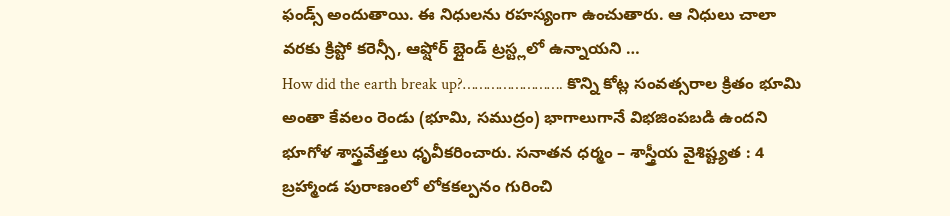ఫండ్స్ అందుతాయి. ఈ నిధులను రహస్యంగా ఉంచుతారు. ఆ నిధులు చాలా వరకు క్రిప్టో కరెన్సీ, ఆఫ్షోర్ బ్లైండ్ ట్రస్ట్లలో ఉన్నాయని …
How did the earth break up?……………………. కొన్ని కోట్ల సంవత్సరాల క్రితం భూమి అంతా కేవలం రెండు (భూమి, సముద్రం) భాగాలుగానే విభజింపబడి ఉందని భూగోళ శాస్త్రవేత్తలు ధృవీకరించారు. సనాతన ధర్మం – శాస్త్రీయ వైశిష్ట్యత : 4 బ్రహ్మాండ పురాణంలో లోకకల్పనం గురించి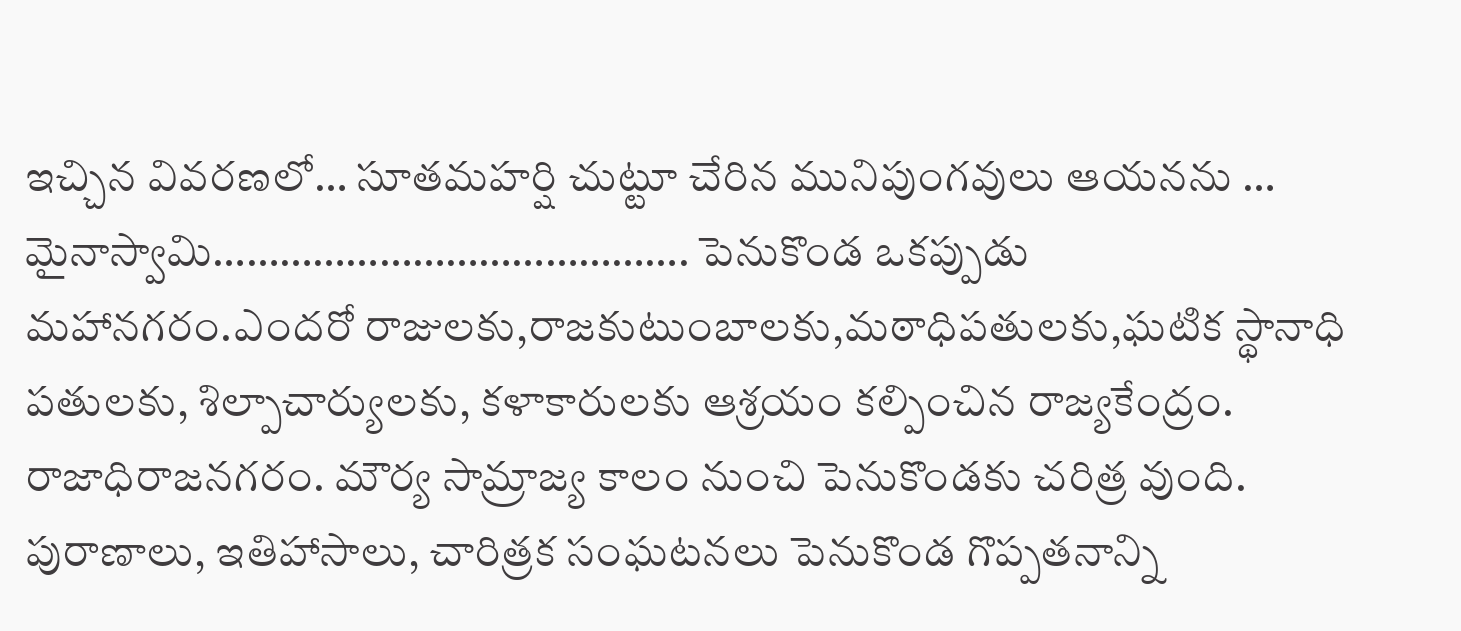ఇచ్చిన వివరణలో… సూతమహర్షి చుట్టూ చేరిన మునిపుంగవులు ఆయనను …
మైనాస్వామి……………………………………. పెనుకొండ ఒకప్పుడు మహానగరం.ఎందరో రాజులకు,రాజకుటుంబాలకు,మఠాధిపతులకు,ఘటిక స్థానాధి పతులకు, శిల్పాచార్యులకు, కళాకారులకు ఆశ్రయం కల్పించిన రాజ్యకేంద్రం. రాజాధిరాజనగరం. మౌర్య సామ్రాజ్య కాలం నుంచి పెనుకొండకు చరిత్ర వుంది. పురాణాలు, ఇతిహాసాలు, చారిత్రక సంఘటనలు పెనుకొండ గొప్పతనాన్ని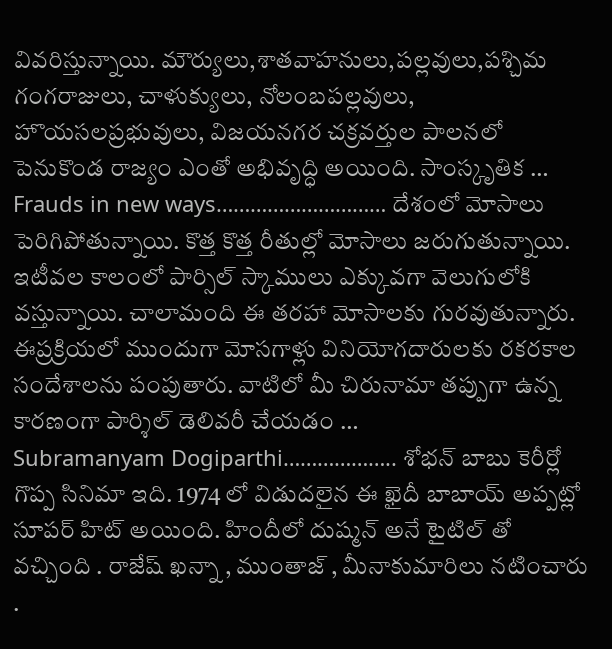వివరిస్తున్నాయి. మౌర్యులు,శాతవాహనులు,పల్లవులు,పశ్చిమ గంగరాజులు, చాళుక్యులు, నోలంబపల్లవులు, హొయసలప్రభువులు, విజయనగర చక్రవర్తుల పాలనలో పెనుకొండ రాజ్యం ఎంతో అభివృద్ధి అయింది. సాంస్కృతిక …
Frauds in new ways………………………… దేశంలో మోసాలు పెరిగిపోతున్నాయి. కొత్త కొత్త రీతుల్లో మోసాలు జరుగుతున్నాయి. ఇటీవల కాలంలో పార్సిల్ స్కాములు ఎక్కువగా వెలుగులోకి వస్తున్నాయి. చాలామంది ఈ తరహా మోసాలకు గురవుతున్నారు. ఈప్రక్రియలో ముందుగా మోసగాళ్లు వినియోగదారులకు రకరకాల సందేశాలను పంపుతారు. వాటిలో మీ చిరునామా తప్పుగా ఉన్న కారణంగా పార్శిల్ డెలివరీ చేయడం …
Subramanyam Dogiparthi……………….. శోభన్ బాబు కెరీర్లో గొప్ప సినిమా ఇది. 1974 లో విడుదలైన ఈ ఖైదీ బాబాయ్ అప్పట్లో సూపర్ హిట్ అయింది. హిందీలో దుష్మన్ అనే టైటిల్ తో వచ్చింది . రాజేష్ ఖన్నా , ముంతాజ్ , మీనాకుమారిలు నటించారు .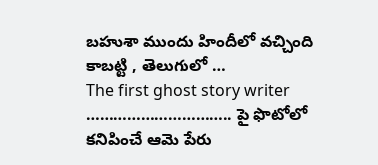బహుశా ముందు హిందీలో వచ్చింది కాబట్టి , తెలుగులో …
The first ghost story writer ………………………….. పై ఫొటోలో కనిపించే ఆమె పేరు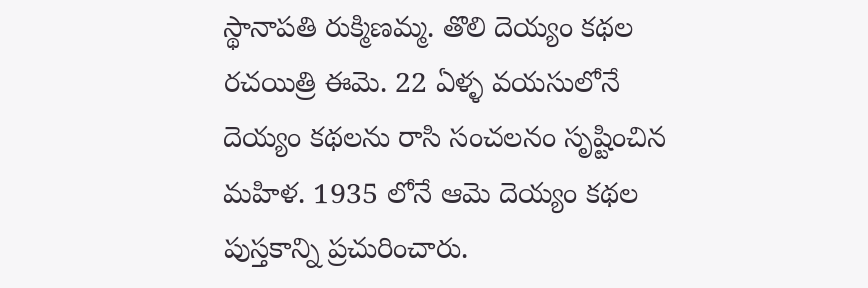స్థానాపతి రుక్మిణమ్మ. తొలి దెయ్యం కథల రచయిత్రి ఈమె. 22 ఏళ్ళ వయసులోనే దెయ్యం కథలను రాసి సంచలనం సృష్టించిన మహిళ. 1935 లోనే ఆమె దెయ్యం కథల పుస్తకాన్ని ప్రచురించారు.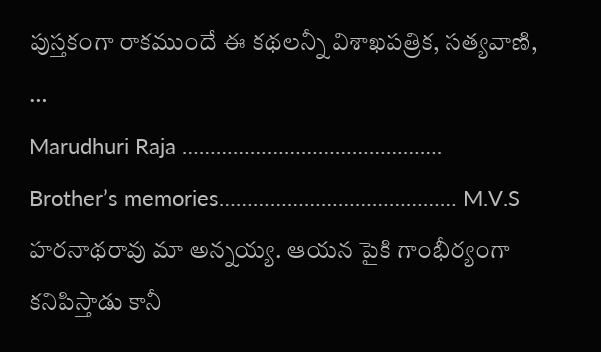పుస్తకంగా రాకముందే ఈ కథలన్నీ విశాఖపత్రిక, సత్యవాణి, …
Marudhuri Raja ………………………………………. Brother’s memories…………………………………… M.V.S హరనాథరావు మా అన్నయ్య. ఆయన పైకి గాంభీర్యంగా కనిపిస్తాడు కానీ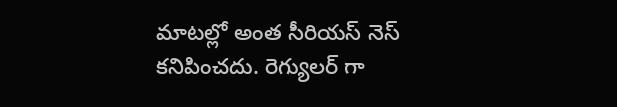మాటల్లో అంత సీరియస్ నెస్ కనిపించదు. రెగ్యులర్ గా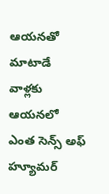ఆయనతో మాటాడే వాళ్లకు ఆయనలో ఎంత సెన్స్ అఫ్ హ్యూమర్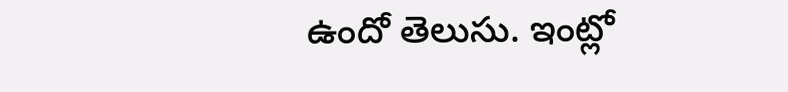ఉందో తెలుసు. ఇంట్లో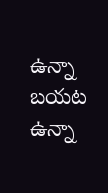ఉన్నా బయట ఉన్నా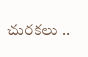చురకలు ..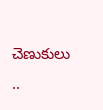చెణుకులు ..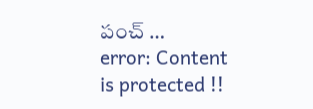పంచ్ …
error: Content is protected !!